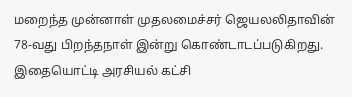மறைந்த முன்னாள் முதலமைச்சர் ஜெயலலிதாவின் 78-வது பிறந்தநாள் இன்று கொண்டாடப்படுகிறது. இதையொட்டி அரசியல் கட்சி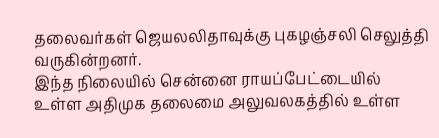தலைவர்கள் ஜெயலலிதாவுக்கு புகழஞ்சலி செலுத்தி வருகின்றனர்.
இந்த நிலையில் சென்னை ராயப்பேட்டையில் உள்ள அதிமுக தலைமை அலுவலகத்தில் உள்ள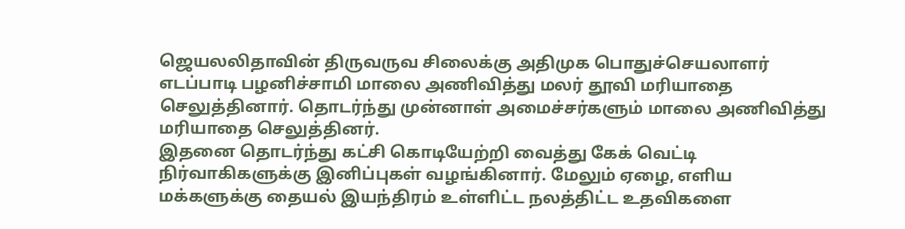ஜெயலலிதாவின் திருவருவ சிலைக்கு அதிமுக பொதுச்செயலாளர் எடப்பாடி பழனிச்சாமி மாலை அணிவித்து மலர் தூவி மரியாதை செலுத்தினார். தொடர்ந்து முன்னாள் அமைச்சர்களும் மாலை அணிவித்து மரியாதை செலுத்தினர்.
இதனை தொடர்ந்து கட்சி கொடியேற்றி வைத்து கேக் வெட்டி நிர்வாகிகளுக்கு இனிப்புகள் வழங்கினார். மேலும் ஏழை, எளிய மக்களுக்கு தையல் இயந்திரம் உள்ளிட்ட நலத்திட்ட உதவிகளை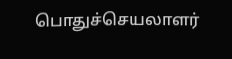பொதுச்செயலாளர்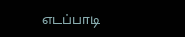எடப்பாடி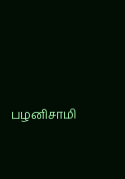பழனிசாமி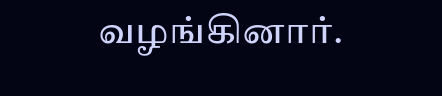வழங்கினார்.